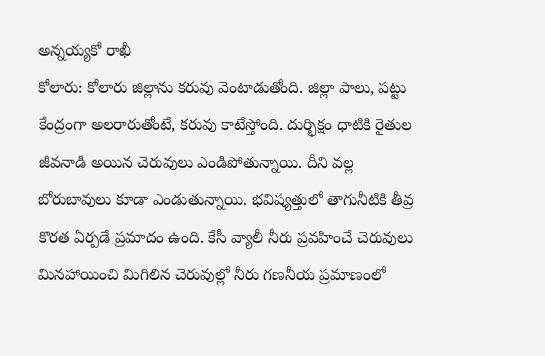అన్నయ్యకో రాఖీ
కోలారు: కోలారు జిల్లాను కరువు వెంటాడుతోంది. జిల్లా పాలు, పట్టు కేంద్రంగా అలరారుతోంటే, కరువు కాటేస్తోంది. దుర్భిక్షం ధాటికి రైతుల జీవనాడి అయిన చెరువులు ఎండిపోతున్నాయి. దీని వల్ల బోరుబావులు కూడా ఎండుతున్నాయి. భవిష్యత్తులో తాగునీటికి తీవ్ర కొరత ఏర్పడే ప్రమాదం ఉంది. కేసీ వ్యాలీ నీరు ప్రవహించే చెరువులు మినహాయించి మిగిలిన చెరువుల్లో నీరు గణనీయ ప్రమాణంలో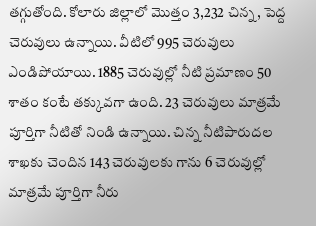తగ్గుతోంది. కోలారు జిల్లాలో మొత్తం 3,232 చిన్న, పెద్ద చెరువులు ఉన్నాయి. వీటిలో 995 చెరువులు ఎండిపోయాయి. 1885 చెరువుల్లో నీటి ప్రమాణం 50 శాతం కంటే తక్కువగా ఉంది. 23 చెరువులు మాత్రమే పూర్తిగా నీటితో నిండి ఉన్నాయి. చిన్న నీటిపారుదల శాఖకు చెందిన 143 చెరువులకు గాను 6 చెరువుల్లో మాత్రమే పూర్తిగా నీరు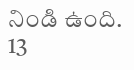నిండి ఉంది. 13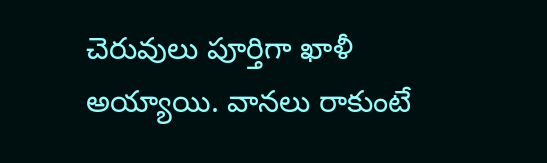చెరువులు పూర్తిగా ఖాళీ అయ్యాయి. వానలు రాకుంటే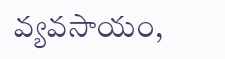వ్యవసాయం,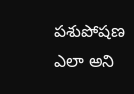పశుపోషణ ఎలా అని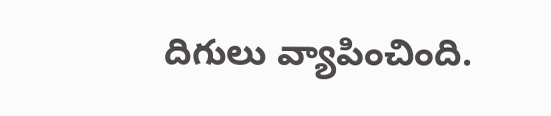దిగులు వ్యాపించింది.